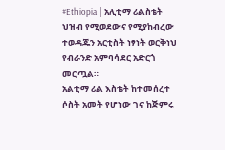#Ethiopia | አሊቲማ ሪልስቴት ህዝብ የሚወደውና የሚያከብረው ተወዳጁን አርቲስት ነፃነት ወርቅነህ የብራንድ አምባሳደር አድርጎ መርጧል።
አልቲማ ሪል እስቴት ከተመሰረተ ሶስት አመት የሆነው ገና ከጅምሩ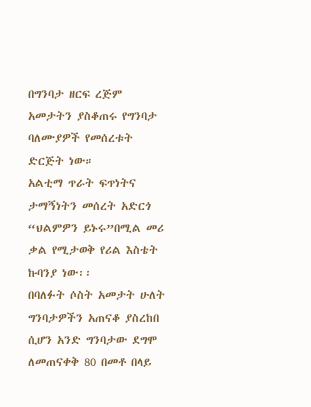በግንባታ ዘርፍ ረጅም አመታትን ያስቆጠሩ የግንባታ ባለሙያዎች የመሰረቱት ድርጅት ነው።
አልቲማ ጥራት ፍጥነትና ታማኝነትን መሰረት አድርጎ “ህልምዎን ይኑሩ”በሚል መሪ ቃል የሚታወቅ የሪል እስቴት ኩባንያ ነው፡፡
በባለፉት ሶስት አመታት ሁለት ግንባታዎችን አጠናቆ ያስረከበ ሲሆን አንድ ግንባታው ደግሞ ለመጠናቀቅ 80 በመቶ በላይ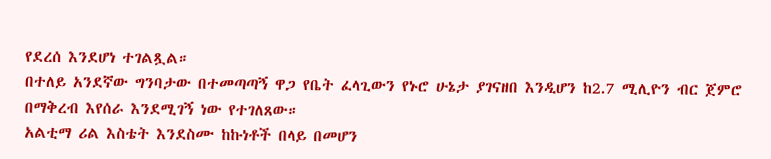የደረሰ እንደሆነ ተገልጿል።
በተለይ አንደኛው ግንባታው በተመጣጣኝ ዋጋ የቤት ፈላጊውን የኑሮ ሁኔታ ያገናዘበ እንዲሆን ከ2.7 ሚሊዮን ብር ጀምሮ በማቅረብ እየሰራ እንደሚገኝ ነው የተገለጸው።
አልቲማ ሪል እስቴት እንደስሙ ከኩነቶች በላይ በመሆን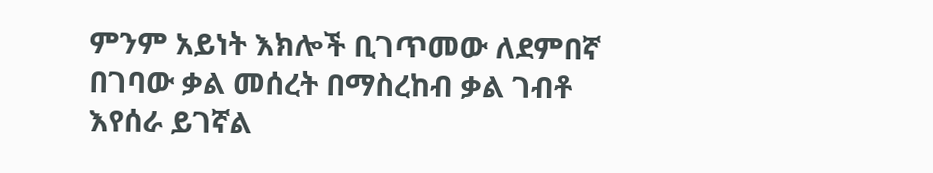ምንም አይነት እክሎች ቢገጥመው ለደምበኛ በገባው ቃል መሰረት በማስረከብ ቃል ገብቶ እየሰራ ይገኛል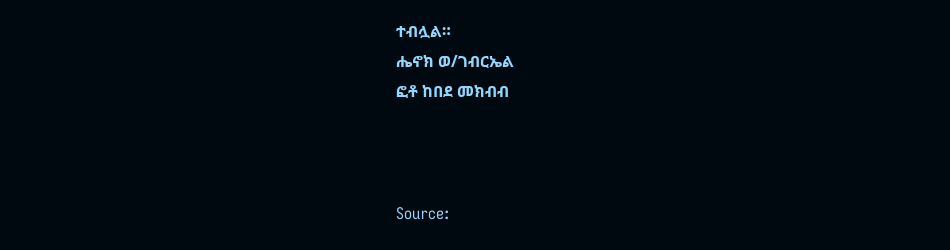ተብሏል።
ሔኖክ ወ/ገብርኤል
ፎቶ ከበደ መክብብ



Source: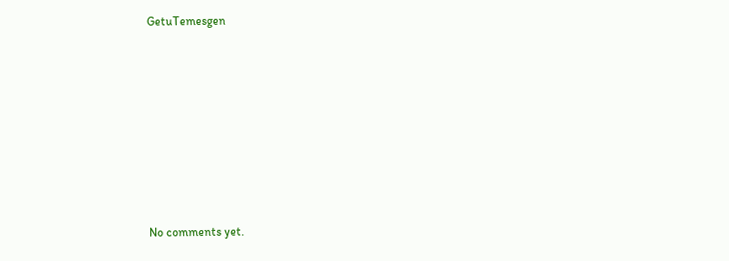GetuTemesgen









No comments yet.